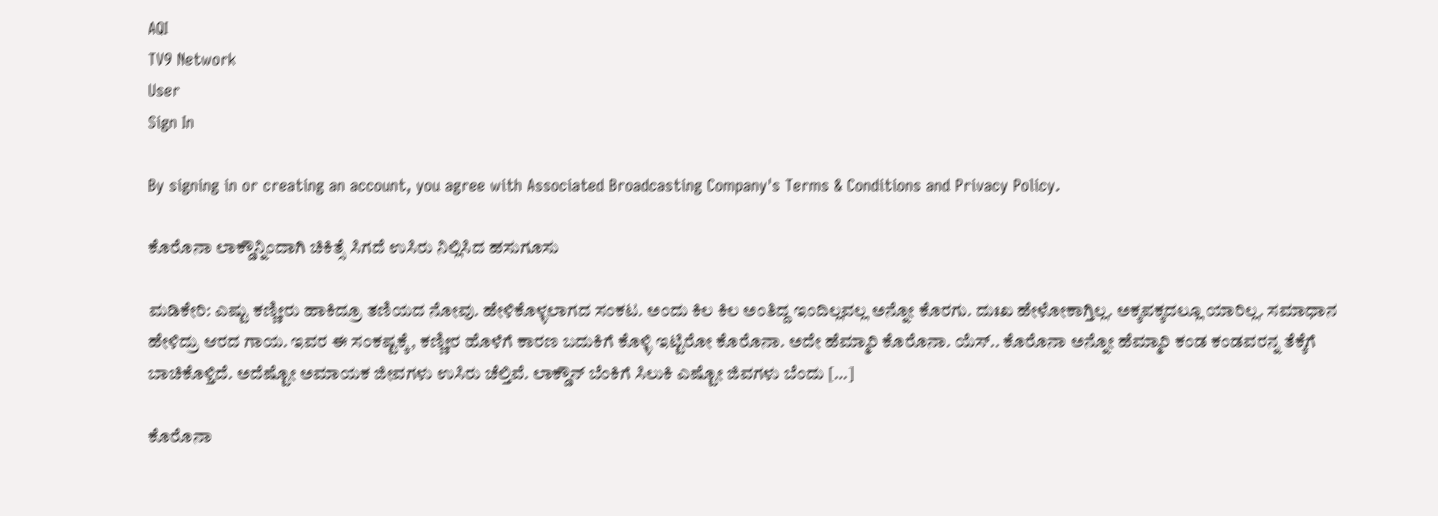AQI
TV9 Network
User
Sign In

By signing in or creating an account, you agree with Associated Broadcasting Company's Terms & Conditions and Privacy Policy.

ಕೊರೊನಾ ಲಾಕ್ಡೌನ್ನಿಂದಾಗಿ ಚಿಕಿತ್ಸೆ ಸಿಗದೆ ಉಸಿರು ನಿಲ್ಲಿಸಿದ ಹಸುಗೂಸು

ಮಡಿಕೇರಿ: ಎಷ್ಟು ಕಣ್ಣೀರು ಹಾಕಿದ್ರೂ ತಣಿಯದ ನೋವು. ಹೇಳಿಕೊಳ್ಳಲಾಗದ ಸಂಕಟ. ಅಂದು ಕಿಲ ಕಿಲ ಅಂತಿದ್ದ ಇಂದಿಲ್ಲವಲ್ಲ ಅನ್ನೋ ಕೊರಗು. ದುಃಖ ಹೇಳೋಕಾಗ್ತಿಲ್ಲ. ಅಕ್ಕಪಕ್ಕದಲ್ಲೂ ಯಾರಿಲ್ಲ. ಸಮಾಧಾನ ಹೇಳಿದ್ರು ಆರದ ಗಾಯ. ಇವರ ಈ ಸಂಕಷ್ಟಕ್ಕೆ, ಕಣ್ಣೀರ ಹೊಳೆಗೆ ಕಾರಣ ಬದುಕಿಗೆ ಕೊಳ್ಳಿ ಇಟ್ಟಿರೋ ಕೊರೊನಾ. ಅದೇ ಹೆಮ್ಮಾರಿ ಕೊರೊನಾ. ಯೆಸ್.. ಕೊರೊನಾ ಅನ್ನೋ ಹೆಮ್ಮಾರಿ ಕಂಡ ಕಂಡವರನ್ನ ತೆಕ್ಕೆಗೆ ಬಾಚಿಕೊಳ್ತಿದೆ. ಅದೆಷ್ಟೋ ಅಮಾಯಕ ಜೀವಗಳು ಉಸಿರು ಚೆಲ್ತಿವೆ. ಲಾಕ್ಡೌನ್ ಬೆಂಕಿಗೆ ಸಿಲುಕಿ ಎಷ್ಟೋ ಜಿವಗಳು ಬೆಂದು […]

ಕೊರೊನಾ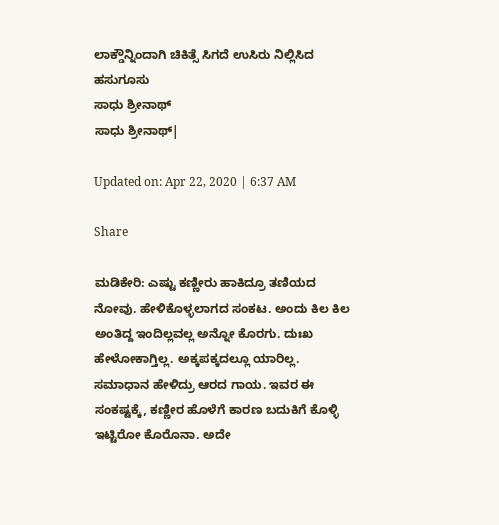ಲಾಕ್ಡೌನ್ನಿಂದಾಗಿ ಚಿಕಿತ್ಸೆ ಸಿಗದೆ ಉಸಿರು ನಿಲ್ಲಿಸಿದ ಹಸುಗೂಸು
ಸಾಧು ಶ್ರೀನಾಥ್
ಸಾಧು ಶ್ರೀನಾಥ್|

Updated on: Apr 22, 2020 | 6:37 AM

Share

ಮಡಿಕೇರಿ: ಎಷ್ಟು ಕಣ್ಣೀರು ಹಾಕಿದ್ರೂ ತಣಿಯದ ನೋವು. ಹೇಳಿಕೊಳ್ಳಲಾಗದ ಸಂಕಟ. ಅಂದು ಕಿಲ ಕಿಲ ಅಂತಿದ್ದ ಇಂದಿಲ್ಲವಲ್ಲ ಅನ್ನೋ ಕೊರಗು. ದುಃಖ ಹೇಳೋಕಾಗ್ತಿಲ್ಲ. ಅಕ್ಕಪಕ್ಕದಲ್ಲೂ ಯಾರಿಲ್ಲ. ಸಮಾಧಾನ ಹೇಳಿದ್ರು ಆರದ ಗಾಯ. ಇವರ ಈ ಸಂಕಷ್ಟಕ್ಕೆ, ಕಣ್ಣೀರ ಹೊಳೆಗೆ ಕಾರಣ ಬದುಕಿಗೆ ಕೊಳ್ಳಿ ಇಟ್ಟಿರೋ ಕೊರೊನಾ. ಅದೇ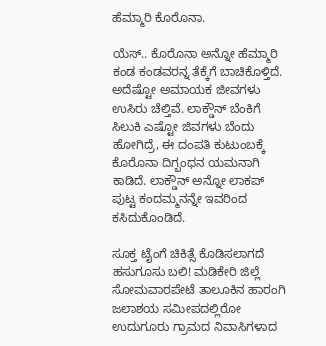ಹೆಮ್ಮಾರಿ ಕೊರೊನಾ.

ಯೆಸ್.. ಕೊರೊನಾ ಅನ್ನೋ ಹೆಮ್ಮಾರಿ ಕಂಡ ಕಂಡವರನ್ನ ತೆಕ್ಕೆಗೆ ಬಾಚಿಕೊಳ್ತಿದೆ. ಅದೆಷ್ಟೋ ಅಮಾಯಕ ಜೀವಗಳು ಉಸಿರು ಚೆಲ್ತಿವೆ. ಲಾಕ್ಡೌನ್ ಬೆಂಕಿಗೆ ಸಿಲುಕಿ ಎಷ್ಟೋ ಜಿವಗಳು ಬೆಂದು ಹೋಗಿದ್ರೆ, ಈ ದಂಪತಿ ಕುಟುಂಬಕ್ಕೆ ಕೊರೊನಾ ದಿಗ್ಬಂಧನ ಯಮನಾಗಿ ಕಾಡಿದೆ. ಲಾಕ್ಡೌನ್ ಅನ್ನೋ ಲಾಕಪ್ ಪುಟ್ಟ ಕಂದಮ್ಮನನ್ನೇ ಇವರಿಂದ ಕಸಿದುಕೊಂಡಿದೆ.

ಸೂಕ್ತ ಟೈಂಗೆ ಚಿಕಿತ್ಸೆ ಕೊಡಿಸಲಾಗದೆ ಹಸುಗೂಸು ಬಲಿ! ಮಡಿಕೇರಿ ಜಿಲ್ಲೆ ಸೋಮವಾರಪೇಟೆ ತಾಲೂಕಿ‌ನ ಹಾರಂಗಿ ಜಲಾಶಯ ಸಮೀಪದಲ್ಲಿರೋ ಉದುಗೂರು ಗ್ರಾಮದ ನಿವಾಸಿಗಳಾದ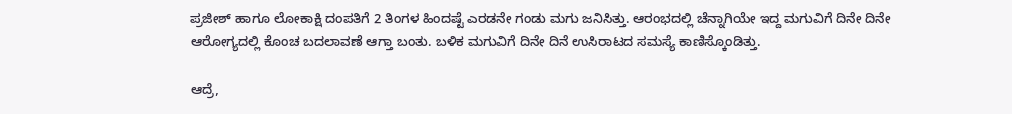ಪ್ರಜೀಶ್ ಹಾಗೂ ಲೋಕಾಕ್ಷಿ ದಂಪತಿಗೆ 2 ತಿಂಗಳ ಹಿಂದಷ್ಟೆ ಎರಡನೇ ಗಂಡು ಮಗು ಜನಿಸಿತ್ತು. ಆರಂಭದಲ್ಲಿ ಚೆನ್ನಾಗಿಯೇ ಇದ್ದ ಮಗುವಿಗೆ ದಿನೇ ದಿನೇ ಆರೋಗ್ಯದಲ್ಲಿ ಕೊಂಚ ಬದಲಾವಣೆ ಆಗ್ತಾ ಬಂತು. ಬಳಿಕ ಮಗುವಿಗೆ ದಿನೇ ದಿನೆ ಉಸಿರಾಟದ ಸಮಸ್ಯೆ ಕಾಣಿಸ್ಕೊಂಡಿತ್ತು.

ಆದ್ರೆ,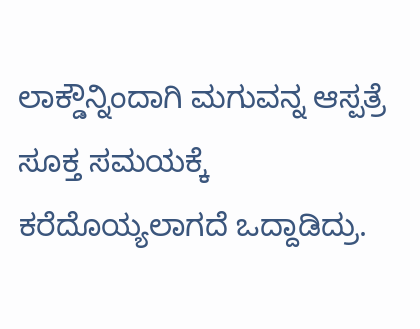ಲಾಕ್ಡೌನ್ನಿಂದಾಗಿ ಮಗುವನ್ನ ಆಸ್ಪತ್ರೆ ಸೂಕ್ತ ಸಮಯಕ್ಕೆ ಕರೆದೊಯ್ಯಲಾಗದೆ ಒದ್ದಾಡಿದ್ರು.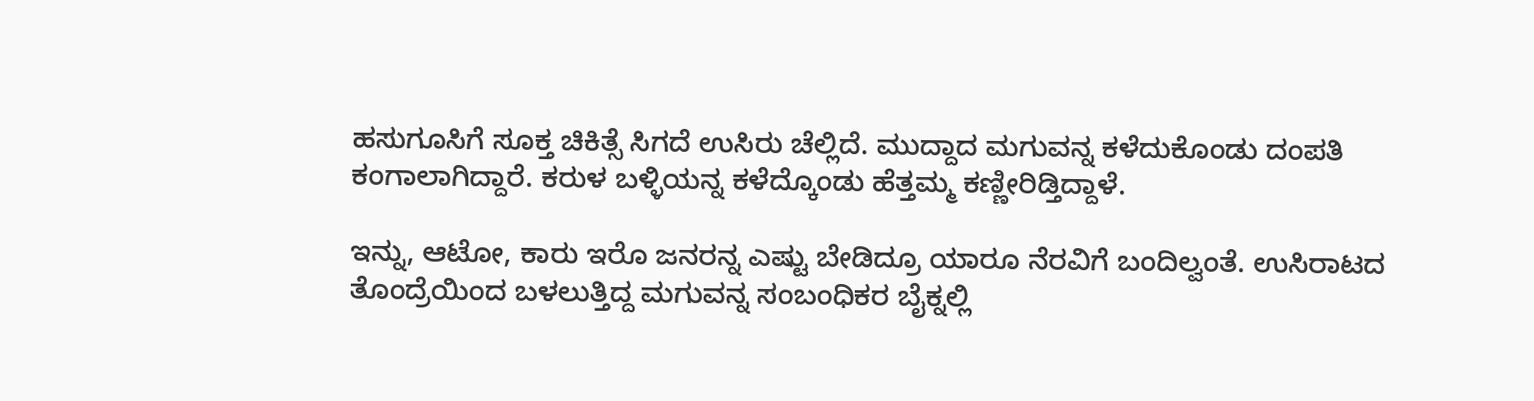ಹಸುಗೂಸಿಗೆ ಸೂಕ್ತ ಚಿಕಿತ್ಸೆ ಸಿಗದೆ ಉಸಿರು ಚೆಲ್ಲಿದೆ. ಮುದ್ದಾದ ಮಗುವನ್ನ ಕಳೆದುಕೊಂಡು ದಂಪತಿ ಕಂಗಾಲಾಗಿದ್ದಾರೆ. ಕರುಳ ಬಳ್ಳಿಯನ್ನ ಕಳೆದ್ಕೊಂಡು ಹೆತ್ತಮ್ಮ ಕಣ್ಣೀರಿಡ್ತಿದ್ದಾಳೆ.

ಇನ್ನು, ಆಟೋ, ಕಾರು ಇರೊ ಜನರನ್ನ ಎಷ್ಟು ಬೇಡಿದ್ರೂ ಯಾರೂ ನೆರವಿಗೆ ಬಂದಿಲ್ವಂತೆ. ಉಸಿರಾಟದ ತೊಂದ್ರೆಯಿಂದ ಬಳಲುತ್ತಿದ್ದ ಮಗುವನ್ನ ಸಂಬಂಧಿಕರ ಬೈಕ್ನಲ್ಲಿ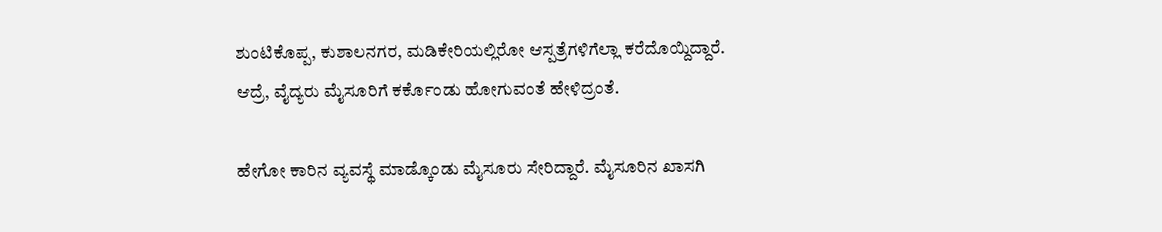ಶುಂಟಿಕೊಪ್ಪ, ಕುಶಾಲನಗರ, ಮಡಿಕೇರಿಯಲ್ಲಿರೋ ಆಸ್ಪತ್ರೆಗಳಿಗೆಲ್ಲಾ ಕರೆದೊಯ್ದಿದ್ದಾರೆ. ಆದ್ರೆ, ವೈದ್ಯರು ಮೈಸೂರಿಗೆ ಕರ್ಕೊಂಡು ಹೋಗುವಂತೆ ಹೇಳಿದ್ರಂತೆ.

ಹೇಗೋ ಕಾರಿನ ವ್ಯವಸ್ಥೆ ಮಾಡ್ಕೊಂಡು ಮೈಸೂರು ಸೇರಿದ್ದಾರೆ. ಮೈಸೂರಿನ ಖಾಸಗಿ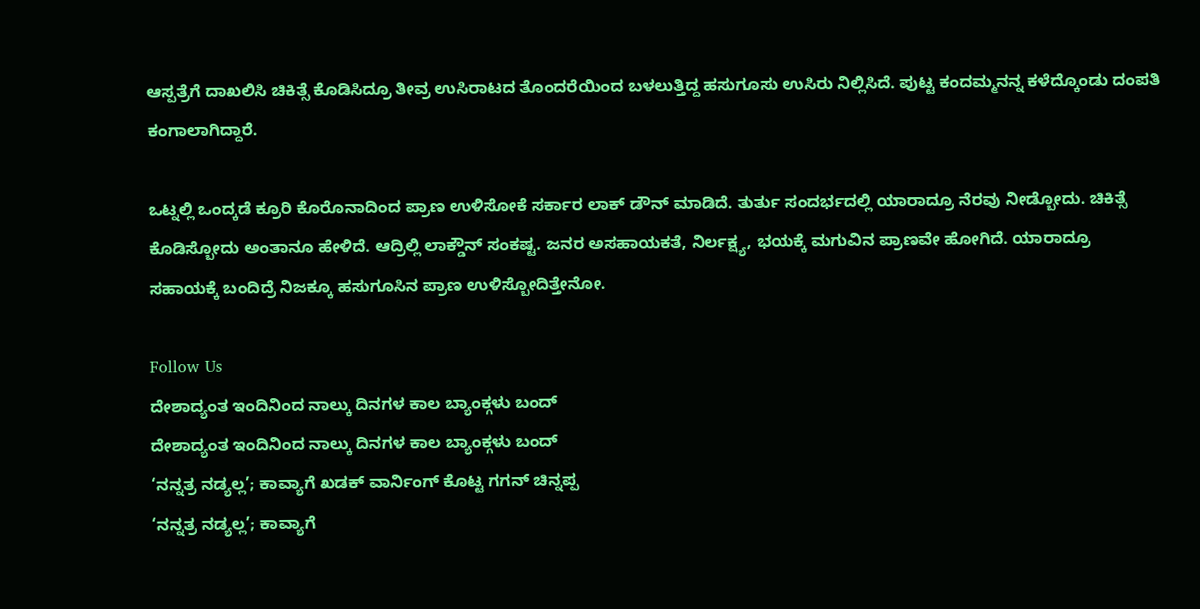ಆಸ್ಪತ್ರೆಗೆ ದಾಖಲಿಸಿ ಚಿಕಿತ್ಸೆ ಕೊಡಿಸಿದ್ರೂ ತೀವ್ರ ಉಸಿರಾಟದ ತೊಂದರೆಯಿಂದ ಬಳಲುತ್ತಿದ್ದ ಹಸುಗೂಸು ಉಸಿರು ನಿಲ್ಲಿಸಿದೆ. ಪುಟ್ಟ ಕಂದಮ್ಮನನ್ನ ಕಳೆದ್ಕೊಂಡು ದಂಪತಿ ಕಂಗಾಲಾಗಿದ್ದಾರೆ.

ಒಟ್ನಲ್ಲಿ ಒಂದ್ಕಡೆ ಕ್ರೂರಿ ಕೊರೊನಾದಿಂದ ಪ್ರಾಣ ಉಳಿಸೋಕೆ ಸರ್ಕಾರ ಲಾಕ್ ಡೌನ್ ಮಾಡಿದೆ. ತುರ್ತು ಸಂದರ್ಭದಲ್ಲಿ ಯಾರಾದ್ರೂ ನೆರವು ನೀಡ್ಬೋದು. ಚಿಕಿತ್ಸೆ ಕೊಡಿಸ್ಬೋದು ಅಂತಾನೂ ಹೇಳಿದೆ. ಆದ್ರಿಲ್ಲಿ ಲಾಕ್ಡೌನ್ ಸಂಕಷ್ಟ. ಜನರ ಅಸಹಾಯಕತೆ, ನಿರ್ಲಕ್ಷ್ಯ, ಭಯಕ್ಕೆ ಮಗುವಿನ ಪ್ರಾಣವೇ ಹೋಗಿದೆ. ಯಾರಾದ್ರೂ ಸಹಾಯಕ್ಕೆ ಬಂದಿದ್ರೆ ನಿಜಕ್ಕೂ ಹಸುಗೂಸಿನ ಪ್ರಾಣ ಉಳಿಸ್ಬೋದಿತ್ತೇನೋ.

Follow Us
ದೇಶಾದ್ಯಂತ ಇಂದಿನಿಂದ ನಾಲ್ಕು ದಿನಗಳ ಕಾಲ ಬ್ಯಾಂಕ್ಗಳು ಬಂದ್
ದೇಶಾದ್ಯಂತ ಇಂದಿನಿಂದ ನಾಲ್ಕು ದಿನಗಳ ಕಾಲ ಬ್ಯಾಂಕ್ಗಳು ಬಂದ್
‘ನನ್ನತ್ರ ನಡ್ಯಲ್ಲ’; ಕಾವ್ಯಾಗೆ ಖಡಕ್ ವಾರ್ನಿಂಗ್ ಕೊಟ್ಟ ಗಗನ್ ಚಿನ್ನಪ್ಪ
‘ನನ್ನತ್ರ ನಡ್ಯಲ್ಲ’; ಕಾವ್ಯಾಗೆ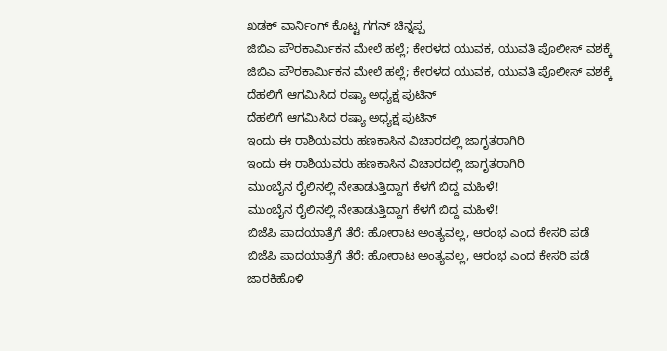ಖಡಕ್ ವಾರ್ನಿಂಗ್ ಕೊಟ್ಟ ಗಗನ್ ಚಿನ್ನಪ್ಪ
ಜಿಬಿಎ ಪೌರಕಾರ್ಮಿಕನ ಮೇಲೆ ಹಲ್ಲೆ; ಕೇರಳದ ಯುವಕ, ಯುವತಿ ಪೊಲೀಸ್ ವಶಕ್ಕೆ
ಜಿಬಿಎ ಪೌರಕಾರ್ಮಿಕನ ಮೇಲೆ ಹಲ್ಲೆ; ಕೇರಳದ ಯುವಕ, ಯುವತಿ ಪೊಲೀಸ್ ವಶಕ್ಕೆ
ದೆಹಲಿಗೆ ಆಗಮಿಸಿದ ರಷ್ಯಾ ಅಧ್ಯಕ್ಷ ಪುಟಿನ್
ದೆಹಲಿಗೆ ಆಗಮಿಸಿದ ರಷ್ಯಾ ಅಧ್ಯಕ್ಷ ಪುಟಿನ್
ಇಂದು ಈ ರಾಶಿಯವರು ಹಣಕಾಸಿನ ವಿಚಾರದಲ್ಲಿ ಜಾಗೃತರಾಗಿರಿ
ಇಂದು ಈ ರಾಶಿಯವರು ಹಣಕಾಸಿನ ವಿಚಾರದಲ್ಲಿ ಜಾಗೃತರಾಗಿರಿ
ಮುಂಬೈನ ರೈಲಿನಲ್ಲಿ ನೇತಾಡುತ್ತಿದ್ದಾಗ ಕೆಳಗೆ ಬಿದ್ದ ಮಹಿಳೆ!
ಮುಂಬೈನ ರೈಲಿನಲ್ಲಿ ನೇತಾಡುತ್ತಿದ್ದಾಗ ಕೆಳಗೆ ಬಿದ್ದ ಮಹಿಳೆ!
ಬಿಜೆಪಿ ಪಾದಯಾತ್ರೆಗೆ ತೆರೆ: ಹೋರಾಟ ಅಂತ್ಯವಲ್ಲ, ಆರಂಭ ಎಂದ ಕೇಸರಿ ಪಡೆ
ಬಿಜೆಪಿ ಪಾದಯಾತ್ರೆಗೆ ತೆರೆ: ಹೋರಾಟ ಅಂತ್ಯವಲ್ಲ, ಆರಂಭ ಎಂದ ಕೇಸರಿ ಪಡೆ
ಜಾರಕಿಹೊಳಿ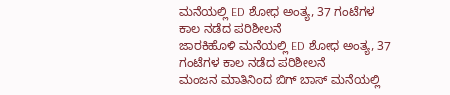ಮನೆಯಲ್ಲಿ ED ಶೋಧ ಅಂತ್ಯ, 37 ಗಂಟೆಗಳ ಕಾಲ ನಡೆದ ಪರಿಶೀಲನೆ
ಜಾರಕಿಹೊಳಿ ಮನೆಯಲ್ಲಿ ED ಶೋಧ ಅಂತ್ಯ, 37 ಗಂಟೆಗಳ ಕಾಲ ನಡೆದ ಪರಿಶೀಲನೆ
ಮಂಜನ ಮಾತಿನಿಂದ ಬಿಗ್ ಬಾಸ್ ಮನೆಯಲ್ಲಿ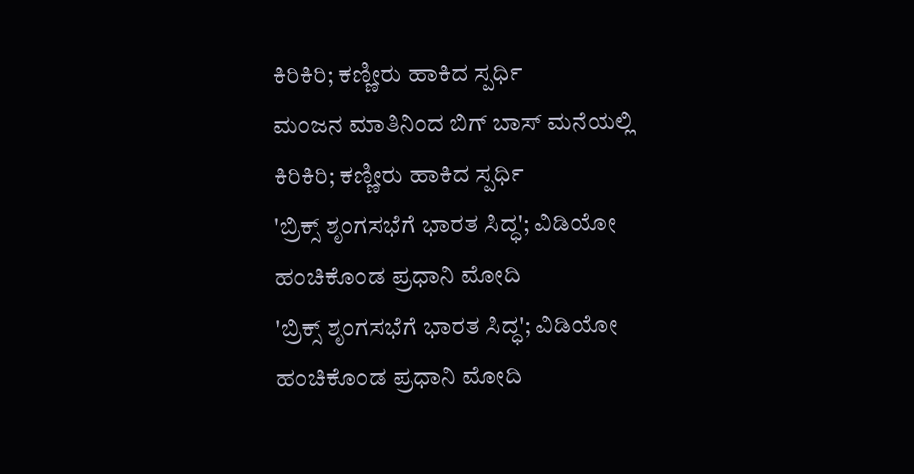ಕಿರಿಕಿರಿ; ಕಣ್ಣೀರು ಹಾಕಿದ ಸ್ಪರ್ಧಿ
ಮಂಜನ ಮಾತಿನಿಂದ ಬಿಗ್ ಬಾಸ್ ಮನೆಯಲ್ಲಿ ಕಿರಿಕಿರಿ; ಕಣ್ಣೀರು ಹಾಕಿದ ಸ್ಪರ್ಧಿ
'ಬ್ರಿಕ್ಸ್ ಶೃಂಗಸಭೆಗೆ ಭಾರತ ಸಿದ್ಧ'; ವಿಡಿಯೋ ಹಂಚಿಕೊಂಡ ಪ್ರಧಾನಿ ಮೋದಿ
'ಬ್ರಿಕ್ಸ್ ಶೃಂಗಸಭೆಗೆ ಭಾರತ ಸಿದ್ಧ'; ವಿಡಿಯೋ ಹಂಚಿಕೊಂಡ ಪ್ರಧಾನಿ ಮೋದಿ